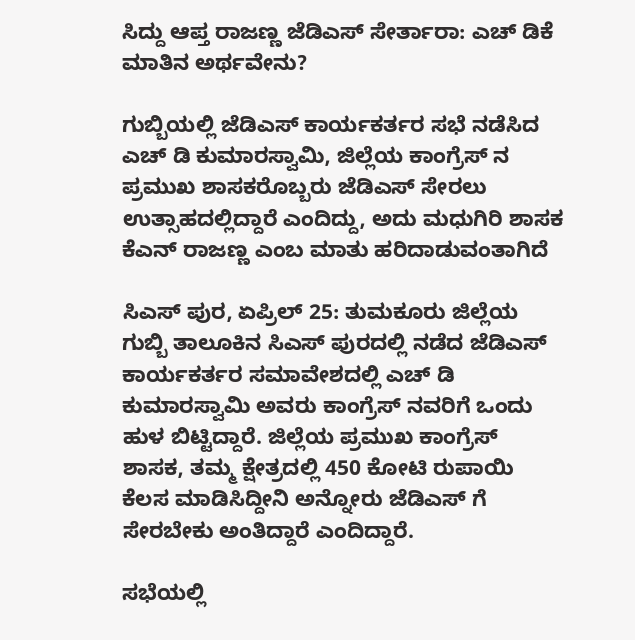ಸಿದ್ದು ಆಪ್ತ ರಾಜಣ್ಣ ಜೆಡಿಎಸ್ ಸೇರ್ತಾರಾ: ಎಚ್ ಡಿಕೆ ಮಾತಿನ ಅರ್ಥವೇನು?

ಗುಬ್ಬಿಯಲ್ಲಿ ಜೆಡಿಎಸ್ ಕಾರ್ಯಕರ್ತರ ಸಭೆ ನಡೆಸಿದ ಎಚ್ ಡಿ ಕುಮಾರಸ್ವಾಮಿ, ಜಿಲ್ಲೆಯ ಕಾಂಗ್ರೆಸ್ ನ ಪ್ರಮುಖ ಶಾಸಕರೊಬ್ಬರು ಜೆಡಿಎಸ್ ಸೇರಲು ಉತ್ಸಾಹದಲ್ಲಿದ್ದಾರೆ ಎಂದಿದ್ದು, ಅದು ಮಧುಗಿರಿ ಶಾಸಕ ಕೆಎನ್ ರಾಜಣ್ಣ ಎಂಬ ಮಾತು ಹರಿದಾಡುವಂತಾಗಿದೆ

ಸಿಎಸ್ ಪುರ, ಏಪ್ರಿಲ್ 25: ತುಮಕೂರು ಜಿಲ್ಲೆಯ ಗುಬ್ಬಿ ತಾಲೂಕಿನ ಸಿಎಸ್ ಪುರದಲ್ಲಿ ನಡೆದ ಜೆಡಿಎಸ್ ಕಾರ್ಯಕರ್ತರ ಸಮಾವೇಶದಲ್ಲಿ ಎಚ್ ಡಿ ಕುಮಾರಸ್ವಾಮಿ ಅವರು ಕಾಂಗ್ರೆಸ್ ನವರಿಗೆ ಒಂದು ಹುಳ ಬಿಟ್ಟಿದ್ದಾರೆ. ಜಿಲ್ಲೆಯ ಪ್ರಮುಖ ಕಾಂಗ್ರೆಸ್ ಶಾಸಕ, ತಮ್ಮ ಕ್ಷೇತ್ರದಲ್ಲಿ 450 ಕೋಟಿ ರುಪಾಯಿ ಕೆಲಸ ಮಾಡಿಸಿದ್ದೀನಿ ಅನ್ನೋರು ಜೆಡಿಎಸ್ ಗೆ ಸೇರಬೇಕು ಅಂತಿದ್ದಾರೆ ಎಂದಿದ್ದಾರೆ.

ಸಭೆಯಲ್ಲಿ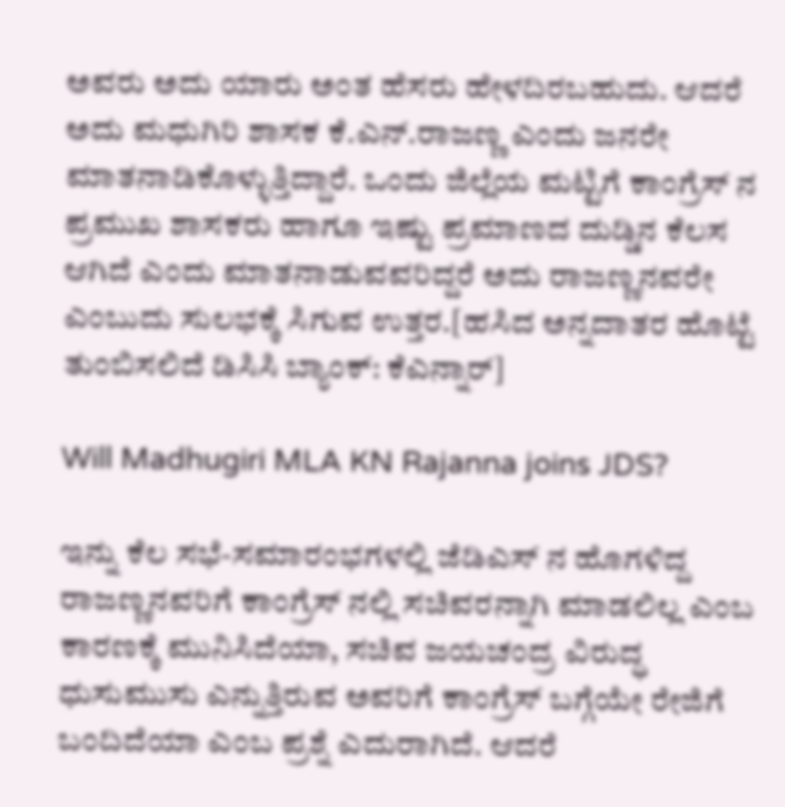ಅವರು ಅದು ಯಾರು ಅಂತ ಹೆಸರು ಹೇಳದಿರಬಹುದು. ಆದರೆ ಅದು ಮಧುಗಿರಿ ಶಾಸಕ ಕೆ.ಎನ್.ರಾಜಣ್ಣ ಎಂದು ಜನರೇ ಮಾತನಾಡಿಕೊಳ್ಳುತ್ತಿದ್ದಾರೆ. ಒಂದು ಜಿಲ್ಲೆಯ ಮಟ್ಟಿಗೆ ಕಾಂಗ್ರೆಸ್ ನ ಪ್ರಮುಖ ಶಾಸಕರು ಹಾಗೂ ಇಷ್ಟು ಪ್ರಮಾಣದ ದುಡ್ಡಿನ ಕೆಲಸ ಆಗಿದೆ ಎಂದು ಮಾತನಾಡುವವರಿದ್ದರೆ ಅದು ರಾಜಣ್ಣನವರೇ ಎಂಬುದು ಸುಲಭಕ್ಕೆ ಸಿಗುವ ಉತ್ತರ.[ಹಸಿದ ಅನ್ನದಾತರ ಹೊಟ್ಟೆ ತುಂಬಿಸಲಿದೆ ಡಿಸಿಸಿ ಬ್ಯಾಂಕ್: ಕೆಎನ್ನಾರ್]

Will Madhugiri MLA KN Rajanna joins JDS?

ಇನ್ನು ಕೆಲ ಸಭೆ-ಸಮಾರಂಭಗಳಲ್ಲಿ ಜೆಡಿಎಸ್ ನ ಹೊಗಳಿದ್ದ ರಾಜಣ್ಣನವರಿಗೆ ಕಾಂಗ್ರೆಸ್ ನಲ್ಲಿ ಸಚಿವರನ್ನಾಗಿ ಮಾಡಲಿಲ್ಲ ಎಂಬ ಕಾರಣಕ್ಕೆ ಮುನಿಸಿದೆಯಾ, ಸಚಿವ ಜಯಚಂದ್ರ ವಿರುದ್ಧ ಧುಸುಮುಸು ಎನ್ನುತ್ತಿರುವ ಅವರಿಗೆ ಕಾಂಗ್ರೆಸ್ ಬಗ್ಗೆಯೇ ರೇಜಿಗೆ ಬಂದಿದೆಯಾ ಎಂಬ ಪ್ರಶ್ನೆ ಎದುರಾಗಿದೆ. ಆದರೆ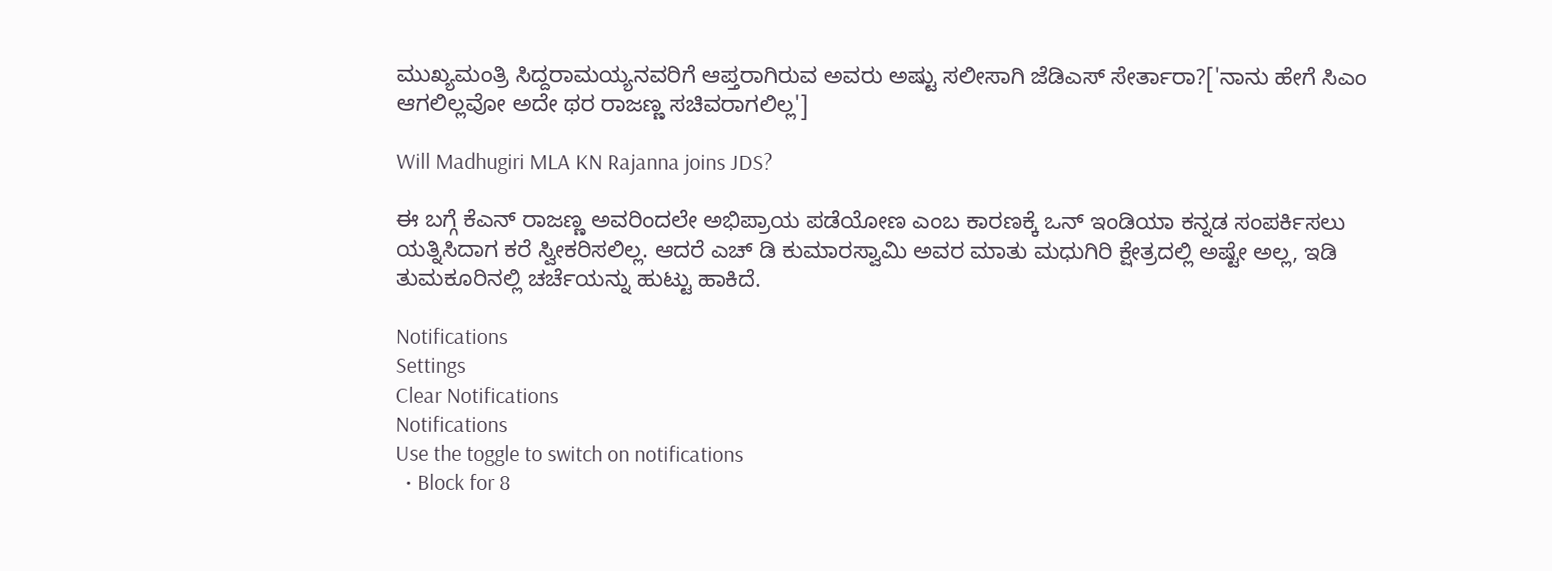ಮುಖ್ಯಮಂತ್ರಿ ಸಿದ್ದರಾಮಯ್ಯನವರಿಗೆ ಆಪ್ತರಾಗಿರುವ ಅವರು ಅಷ್ಟು ಸಲೀಸಾಗಿ ಜೆಡಿಎಸ್ ಸೇರ್ತಾರಾ?['ನಾನು ಹೇಗೆ ಸಿಎಂ ಆಗಲಿಲ್ಲವೋ ಅದೇ ಥರ ರಾಜಣ್ಣ ಸಚಿವರಾಗಲಿಲ್ಲ']

Will Madhugiri MLA KN Rajanna joins JDS?

ಈ ಬಗ್ಗೆ ಕೆಎನ್ ರಾಜಣ್ಣ ಅವರಿಂದಲೇ ಅಭಿಪ್ರಾಯ ಪಡೆಯೋಣ ಎಂಬ ಕಾರಣಕ್ಕೆ ಒನ್ ಇಂಡಿಯಾ ಕನ್ನಡ ಸಂಪರ್ಕಿಸಲು ಯತ್ನಿಸಿದಾಗ ಕರೆ ಸ್ವೀಕರಿಸಲಿಲ್ಲ. ಆದರೆ ಎಚ್ ಡಿ ಕುಮಾರಸ್ವಾಮಿ ಅವರ ಮಾತು ಮಧುಗಿರಿ ಕ್ಷೇತ್ರದಲ್ಲಿ ಅಷ್ಟೇ ಅಲ್ಲ, ಇಡಿ ತುಮಕೂರಿನಲ್ಲಿ ಚರ್ಚೆಯನ್ನು ಹುಟ್ಟು ಹಾಕಿದೆ.

Notifications
Settings
Clear Notifications
Notifications
Use the toggle to switch on notifications
  • Block for 8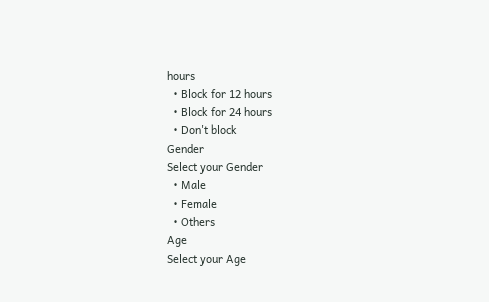hours
  • Block for 12 hours
  • Block for 24 hours
  • Don't block
Gender
Select your Gender
  • Male
  • Female
  • Others
Age
Select your Age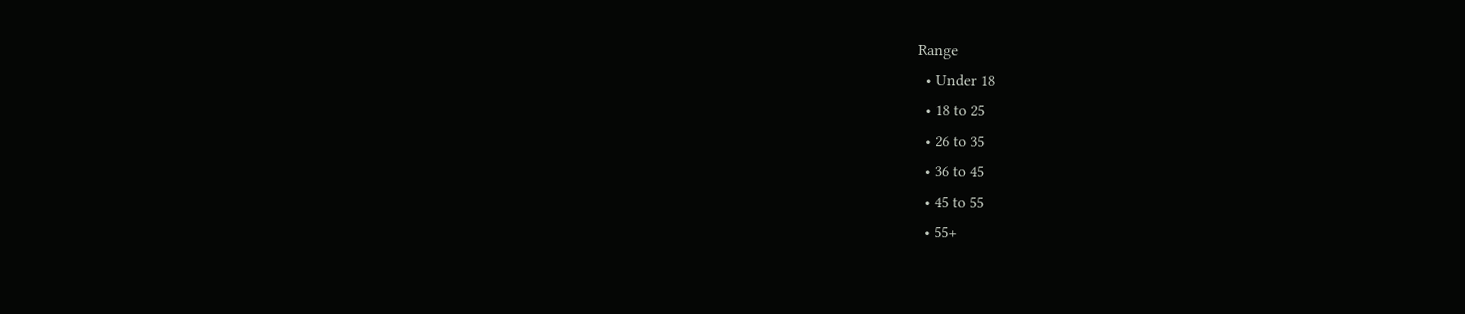Range
  • Under 18
  • 18 to 25
  • 26 to 35
  • 36 to 45
  • 45 to 55
  • 55+